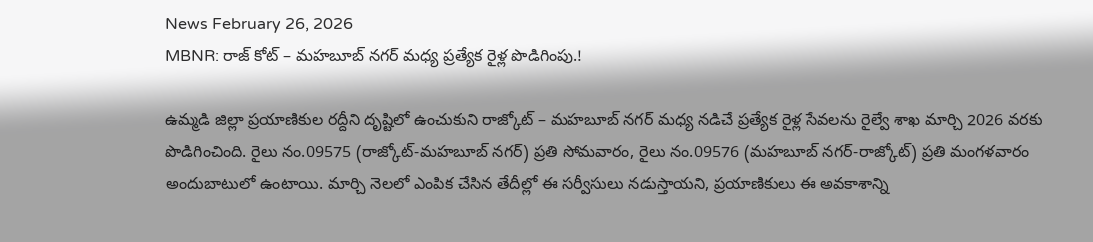News February 26, 2026
MBNR: రాజ్ కోట్ – మహబూబ్ నగర్ మధ్య ప్రత్యేక రైళ్ల పొడిగింపు.!

ఉమ్మడి జిల్లా ప్రయాణికుల రద్దీని దృష్టిలో ఉంచుకుని రాజ్కోట్ – మహబూబ్ నగర్ మధ్య నడిచే ప్రత్యేక రైళ్ల సేవలను రైల్వే శాఖ మార్చి 2026 వరకు పొడిగించింది. రైలు నం.09575 (రాజ్కోట్-మహబూబ్ నగర్) ప్రతి సోమవారం, రైలు నం.09576 (మహబూబ్ నగర్-రాజ్కోట్) ప్రతి మంగళవారం అందుబాటులో ఉంటాయి. మార్చి నెలలో ఎంపిక చేసిన తేదీల్లో ఈ సర్వీసులు నడుస్తాయని, ప్రయాణికులు ఈ అవకాశాన్ని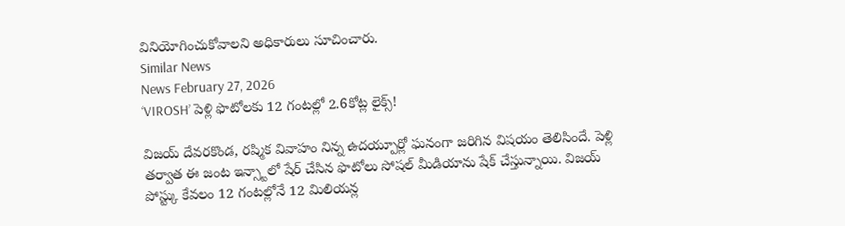వినియోగించుకోవాలని అధికారులు సూచించారు.
Similar News
News February 27, 2026
‘VIROSH’ పెళ్లి ఫొటోలకు 12 గంటల్లో 2.6కోట్ల లైక్స్!

విజయ్ దేవరకొండ, రష్మిక వివాహం నిన్న ఉదయ్పూర్లో ఘనంగా జరిగిన విషయం తెలిసిందే. పెళ్లి తర్వాత ఈ జంట ఇన్స్టాలో షేర్ చేసిన ఫొటోలు సోషల్ మీడియాను షేక్ చేస్తున్నాయి. విజయ్ పోస్ట్కు కేవలం 12 గంటల్లోనే 12 మిలియన్ల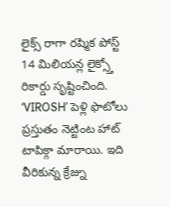లైక్స్ రాగా రష్మిక పోస్ట్ 14 మిలియన్ల లైక్స్తో రికార్డు సృష్టించింది. ‘VIROSH’ పెళ్లి ఫొటోలు ప్రస్తుతం నెట్టింట హాట్ టాపిక్గా మారాయి. ఇది వీరికున్న క్రేజ్ను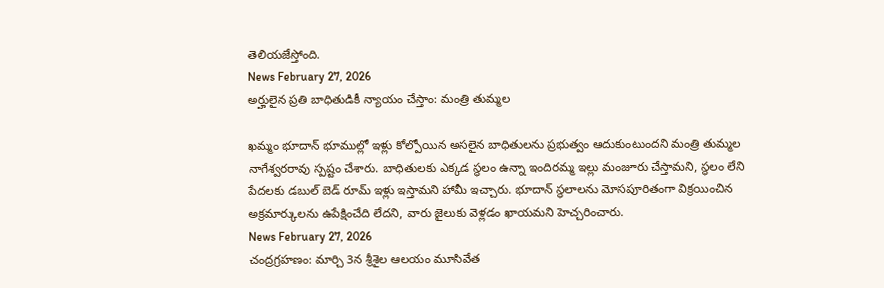తెలియజేస్తోంది.
News February 27, 2026
అర్హులైన ప్రతి బాధితుడికీ న్యాయం చేస్తాం: మంత్రి తుమ్మల

ఖమ్మం భూదాన్ భూముల్లో ఇళ్లు కోల్పోయిన అసలైన బాధితులను ప్రభుత్వం ఆదుకుంటుందని మంత్రి తుమ్మల నాగేశ్వరరావు స్పష్టం చేశారు. బాధితులకు ఎక్కడ స్థలం ఉన్నా ఇందిరమ్మ ఇల్లు మంజూరు చేస్తామని, స్థలం లేని పేదలకు డబుల్ బెడ్ రూమ్ ఇళ్లు ఇస్తామని హామీ ఇచ్చారు. భూదాన్ స్థలాలను మోసపూరితంగా విక్రయించిన అక్రమార్కులను ఉపేక్షించేది లేదని, వారు జైలుకు వెళ్లడం ఖాయమని హెచ్చరించారు.
News February 27, 2026
చంద్రగ్రహణం: మార్చి 3న శ్రీశైల ఆలయం మూసివేత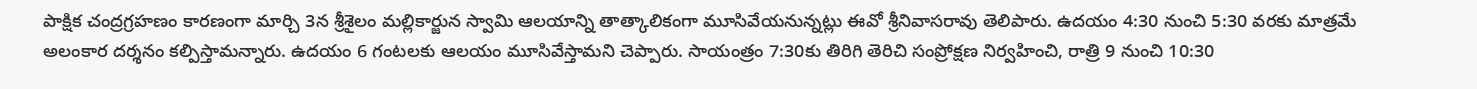పాక్షిక చంద్రగ్రహణం కారణంగా మార్చి 3న శ్రీశైలం మల్లికార్జున స్వామి ఆలయాన్ని తాత్కాలికంగా మూసివేయనున్నట్లు ఈవో శ్రీనివాసరావు తెలిపారు. ఉదయం 4:30 నుంచి 5:30 వరకు మాత్రమే అలంకార దర్శనం కల్పిస్తామన్నారు. ఉదయం 6 గంటలకు ఆలయం మూసివేస్తామని చెప్పారు. సాయంత్రం 7:30కు తిరిగి తెరిచి సంప్రోక్షణ నిర్వహించి, రాత్రి 9 నుంచి 10:30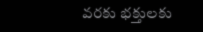వరకు భక్తులకు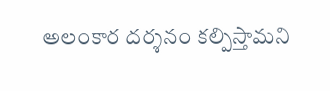అలంకార దర్శనం కల్పిస్తామని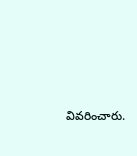వివరించారు.